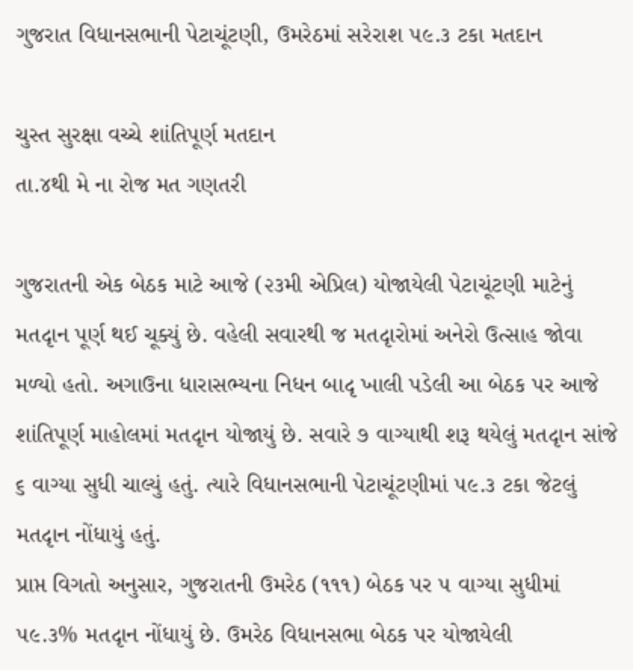ગુજરાત વિધાનસભાની પેટાચૂંટણી, ઉમરેઠમાં સરેરાશ ૫૯.૩ ટકા મતદાન

ચુસ્ત સુરક્ષા વચ્ચે શાંતિપૂર્ણ મતદાન
તા.૪થી મે ના રોજ મત ગણતરી

ગુજરાતની એક બેઠક માટે આજે (૨૩મી એપ્રિલ) યોજાયેલી પેટાચૂંટણી માટેનું મતદૃાન પૂર્ણ થઈ ચૂક્યું છે. વહેલી સવારથી જ મતદૃારોમાં અનેરો ઉત્સાહ જોવા મળ્યો હતો. અગાઉના ધારાસભ્યના નિધન બાદૃ ખાલી પડેલી આ બેઠક પર આજે શાંતિપૂર્ણ માહોલમાં મતદૃાન યોજાયું છે. સવારે ૭ વાગ્યાથી શરૂ થયેલું મતદૃાન સાંજે ૬ વાગ્યા સુધી ચાલ્યું હતું. ત્યારે વિધાનસભાની પેટાચૂંટણીમાં ૫૯.૩ ટકા જેટલું મતદૃાન નોંધાયું હતું.
પ્રાપ્ત વિગતો અનુસાર, ગુજરાતની ઉમરેઠ (૧૧૧) બેઠક પર ૫ વાગ્યા સુધીમાં ૫૯.૩% મતદૃાન નોંધાયું છે. ઉમરેઠ વિધાનસભા બેઠક પર યોજાયેલી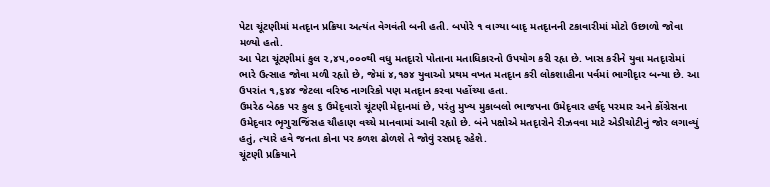પેટા ચૂંટણીમાં મતદૃાન પ્રક્રિયા અત્યંત વેગવંતી બની હતી. બપોરે ૧ વાગ્યા બાદૃ મતદૃાનની ટકાવારીમાં મોટો ઉછાળો જોવા મળ્યો હતો.
આ પેટા ચૂંટણીમાં કુલ ૨,૪૫,૦૦૦થી વધુ મતદૃારો પોતાના મતાધિકારનો ઉપયોગ કરી રહૃા છે. ખાસ કરીને યુવા મતદૃારોમાં ભારે ઉત્સાહ જોવા મળી રહૃાો છે, જેમાં ૪,૧૭૪ યુવાઓ પ્રથમ વખત મતદૃાન કરી લોકશાહીના પર્વમાં ભાગીદૃાર બન્યા છે. આ ઉપરાંત ૧,૬૪૪ જેટલા વરિષ્ઠ નાગરિકો પણ મતદૃાન કરવા પહોંચ્યા હતા.
ઉમરેઠ બેઠક પર કુલ ૬ ઉમેદૃવારો ચૂંટણી મેદૃાનમાં છે, પરંતુ મુખ્ય મુકાબલો ભાજપના ઉમેદૃવાર હર્ષદૃ પરમાર અને કોંગ્રેસના ઉમેદૃવાર ભૃગુરાજિંસહ ચૌહાણ વચ્ચે માનવામાં આવી રહૃાો છે. બંને પક્ષોએ મતદૃારોને રીઝવવા માટે એડીચોટીનું જોર લગાવ્યું હતું, ત્યારે હવે જનતા કોના પર કળશ ઢોળશે તે જોવું રસપ્રદૃ રહેશે.
ચૂંટણી પ્રક્રિયાને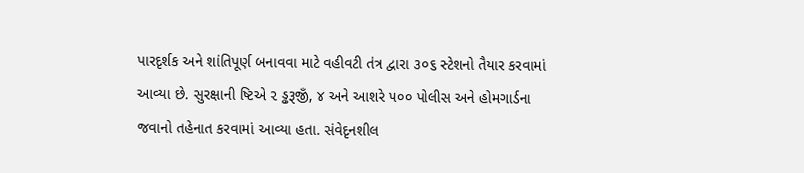પારદૃર્શક અને શાંતિપૂર્ણ બનાવવા માટે વહીવટી તંત્ર દ્વારા ૩૦૬ સ્ટેશનો તૈયાર કરવામાં આવ્યા છે. સુરક્ષાની ષ્ટિએ ૨ ડ્ઢરૂજીઁ, ૪ અને આશરે ૫૦૦ પોલીસ અને હોમગાર્ડના જવાનો તહેનાત કરવામાં આવ્યા હતા. સંવેદૃનશીલ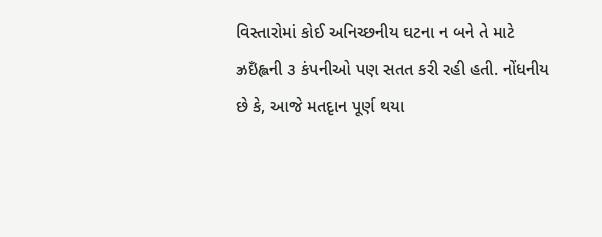વિસ્તારોમાં કોઈ અનિચ્છનીય ઘટના ન બને તે માટે ઝ્રઇઁહ્લની ૩ કંપનીઓ પણ સતત કરી રહી હતી. નોંધનીય છે કે, આજે મતદૃાન પૂર્ણ થયા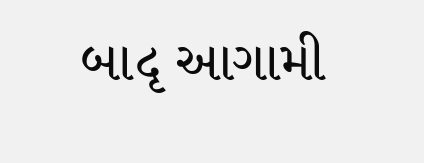બાદૃ આગામી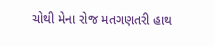ચોથી મેના રોજ મતગણતરી હાથ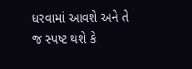ધરવામાં આવશે અને તે જ સ્પષ્ટ થશે કે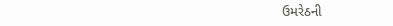ઉમરેઠની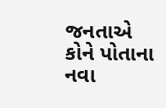જનતાએ કોને પોતાના નવા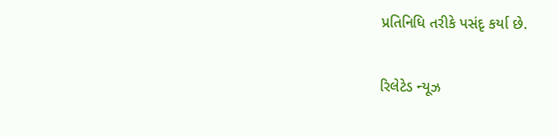પ્રતિનિધિ તરીકે પસંદૃ કર્યા છે.

રિલેટેડ ન્યૂઝ